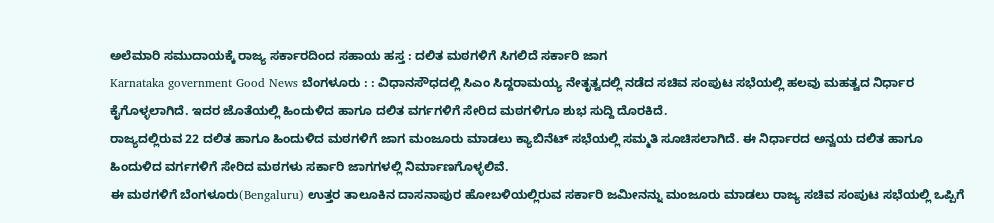ಅಲೆಮಾರಿ ಸಮುದಾಯಕ್ಕೆ ರಾಜ್ಯ ಸರ್ಕಾರದಿಂದ ಸಹಾಯ ಹಸ್ತ : ದಲಿತ ಮಠಗಳಿಗೆ ಸಿಗಲಿದೆ ಸರ್ಕಾರಿ ಜಾಗ
Karnataka government Good News ಬೆಂಗಳೂರು : : ವಿಧಾನಸೌಧದಲ್ಲಿ ಸಿಎಂ ಸಿದ್ದರಾಮಯ್ಯ ನೇತೃತ್ವದಲ್ಲಿ ನಡೆದ ಸಚಿವ ಸಂಪುಟ ಸಭೆಯಲ್ಲಿ ಹಲವು ಮಹತ್ವದ ನಿರ್ಧಾರ ಕೈಗೊಳ್ಳಲಾಗಿದೆ. ಇದರ ಜೊತೆಯಲ್ಲಿ ಹಿಂದುಳಿದ ಹಾಗೂ ದಲಿತ ವರ್ಗಗಳಿಗೆ ಸೇರಿದ ಮಠಗಳಿಗೂ ಶುಭ ಸುದ್ದಿ ದೊರಕಿದೆ.
ರಾಜ್ಯದಲ್ಲಿರುವ 22 ದಲಿತ ಹಾಗೂ ಹಿಂದುಳಿದ ಮಠಗಳಿಗೆ ಜಾಗ ಮಂಜೂರು ಮಾಡಲು ಕ್ಯಾಬಿನೆಟ್ ಸಭೆಯಲ್ಲಿ ಸಮ್ಮತಿ ಸೂಚಿಸಲಾಗಿದೆ. ಈ ನಿರ್ಧಾರದ ಅನ್ವಯ ದಲಿತ ಹಾಗೂ ಹಿಂದುಳಿದ ವರ್ಗಗಳಿಗೆ ಸೇರಿದ ಮಠಗಳು ಸರ್ಕಾರಿ ಜಾಗಗಳಲ್ಲಿ ನಿರ್ಮಾಣಗೊಳ್ಳಲಿವೆ.
ಈ ಮಠಗಳಿಗೆ ಬೆಂಗಳೂರು(Bengaluru) ಉತ್ತರ ತಾಲೂಕಿನ ದಾಸನಾಪುರ ಹೋಬಳಿಯಲ್ಲಿರುವ ಸರ್ಕಾರಿ ಜಮೀನನ್ನು ಮಂಜೂರು ಮಾಡಲು ರಾಜ್ಯ ಸಚಿವ ಸಂಪುಟ ಸಭೆಯಲ್ಲಿ ಒಪ್ಪಿಗೆ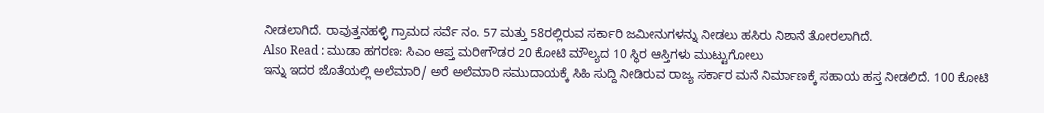ನೀಡಲಾಗಿದೆ. ರಾವುತ್ತನಹಳ್ಳಿ ಗ್ರಾಮದ ಸರ್ವೆ ನಂ. 57 ಮತ್ತು 58ರಲ್ಲಿರುವ ಸರ್ಕಾರಿ ಜಮೀನುಗಳನ್ನು ನೀಡಲು ಹಸಿರು ನಿಶಾನೆ ತೋರಲಾಗಿದೆ.
Also Read : ಮುಡಾ ಹಗರಣ: ಸಿಎಂ ಆಪ್ತ ಮರೀಗೌಡರ 20 ಕೋಟಿ ಮೌಲ್ಯದ 10 ಸ್ಥಿರ ಆಸ್ತಿಗಳು ಮುಟ್ಟುಗೋಲು
ಇನ್ನು ಇದರ ಜೊತೆಯಲ್ಲಿ ಅಲೆಮಾರಿ/ ಅರೆ ಅಲೆಮಾರಿ ಸಮುದಾಯಕ್ಕೆ ಸಿಹಿ ಸುದ್ದಿ ನೀಡಿರುವ ರಾಜ್ಯ ಸರ್ಕಾರ ಮನೆ ನಿರ್ಮಾಣಕ್ಕೆ ಸಹಾಯ ಹಸ್ತ ನೀಡಲಿದೆ. 100 ಕೋಟಿ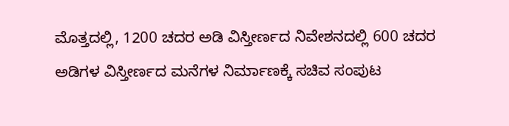ಮೊತ್ತದಲ್ಲಿ, 1200 ಚದರ ಅಡಿ ವಿಸ್ತೀರ್ಣದ ನಿವೇಶನದಲ್ಲಿ 600 ಚದರ ಅಡಿಗಳ ವಿಸ್ತೀರ್ಣದ ಮನೆಗಳ ನಿರ್ಮಾಣಕ್ಕೆ ಸಚಿವ ಸಂಪುಟ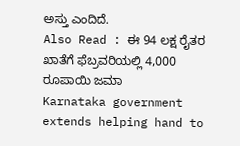ಅಸ್ತು ಎಂದಿದೆ.
Also Read : ಈ 94 ಲಕ್ಷ ರೈತರ ಖಾತೆಗೆ ಫೆಬ್ರವರಿಯಲ್ಲಿ 4,000 ರೂಪಾಯಿ ಜಮಾ
Karnataka government extends helping hand to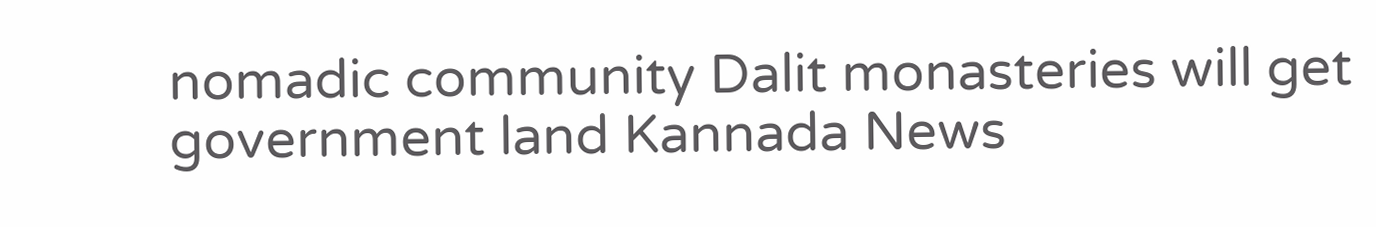nomadic community Dalit monasteries will get government land Kannada News